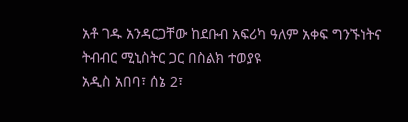አቶ ገዱ አንዳርጋቸው ከደቡብ አፍሪካ ዓለም አቀፍ ግንኙነትና ትብብር ሚኒስትር ጋር በስልክ ተወያዩ
አዲስ አበባ፣ ሰኔ 2፣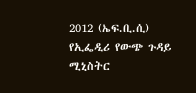2012 (ኤፍ.ቢ.ሲ) የኢፌዲሪ የውጭ ጉዳይ ሚኒስትር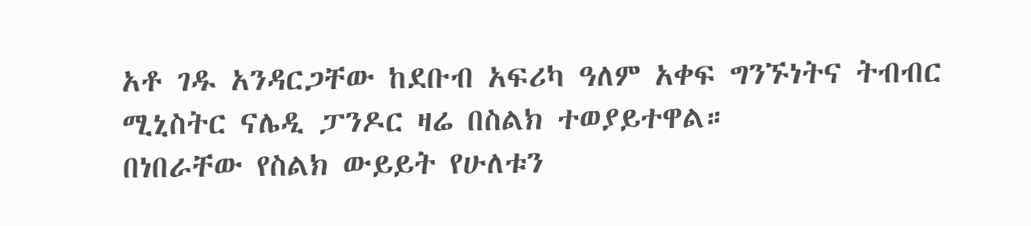አቶ ገዱ አንዳርጋቸው ከደቡብ አፍሪካ ዓለም አቀፍ ግንኙነትና ትብብር ሚኒስትር ናሌዲ ፓንዶር ዛሬ በስልክ ተወያይተዋል።
በነበራቸው የስልክ ውይይት የሁለቱን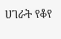ሀገራት የቆየ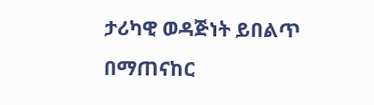ታሪካዊ ወዳጅነት ይበልጥ በማጠናከር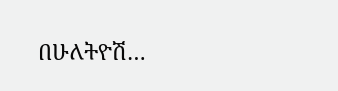በሁለትዮሽ…